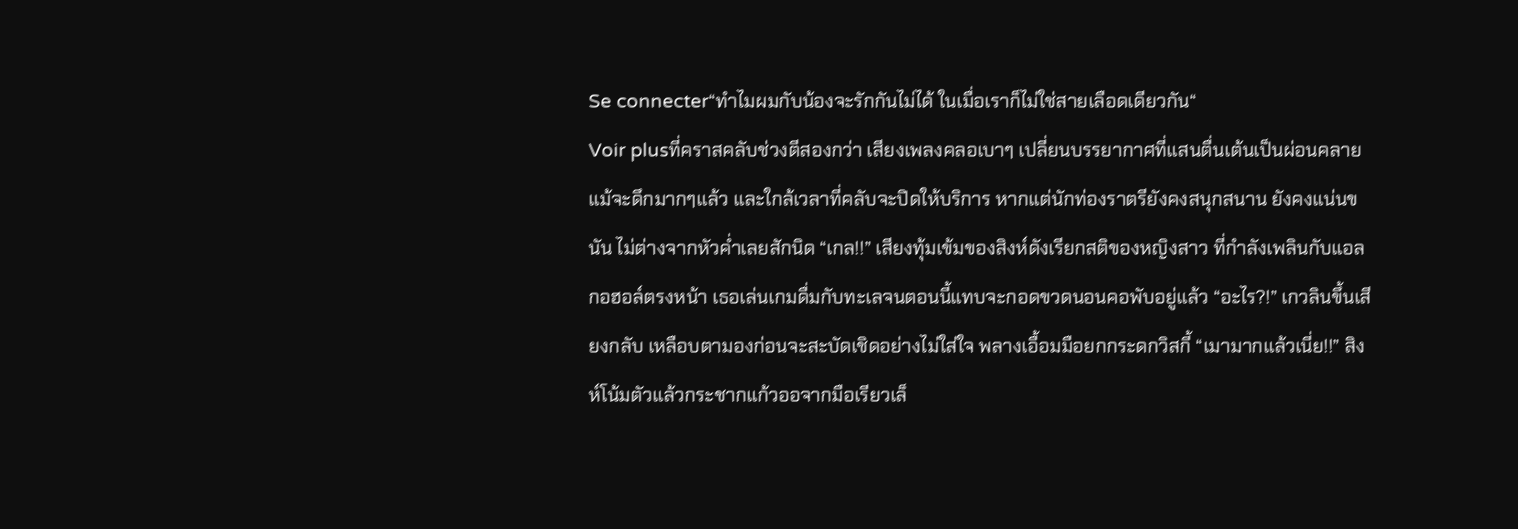Se connecter“ทำไมผมกับน้องจะรักกันไม่ได้ ในเมื่อเราก็ไม่ใช่สายเลือดเดียวกัน“
Voir plusที่คราสคลับช่วงตีสองกว่า เสียงเพลงคลอเบาๆ เปลี่ยนบรรยากาศที่แสนตื่นเต้นเป็นผ่อนคลาย แม้จะดึกมากๆแล้ว และใกล้เวลาที่คลับจะปิดให้บริการ หากแต่นักท่องราตรียังคงสนุกสนาน ยังคงแน่นขนัน ไม่ต่างจากหัวค่ำเลยสักนิด “เกล!!” เสียงทุ้มเข้มของสิงห์ดังเรียกสติของหญิงสาว ที่กำลังเพลินกับแอลกอฮอล์ตรงหน้า เธอเล่นเกมดื่มกับทะเลจนตอนนี้แทบจะกอดขวดนอนคอพับอยู่แล้ว “อะไร?!” เกวลินขึ้นเสียงกลับ เหลือบตามองก่อนจะสะบัดเชิดอย่างไม่ใส่ใจ พลางเอื้อมมือยกกระดกวิสกี้ “เมามากแล้วเนี่ย!!” สิงห์โน้มตัวแล้วกระชากแก้วออจากมือเรียวเล็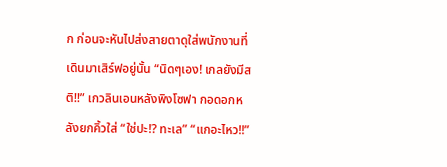ก ก่อนจะหันไปส่งสายตาดุใส่พนักงานที่เดินมาเสิร์ฟอยู่นั้น “นิดๆเอง! เกลยังมีสติ!!” เกวลินเอนหลังพิงโซฟา กอดอกหลังยกคิ้วใส่ “ใช่ปะ!? ทะเล” “แกอะไหว!!”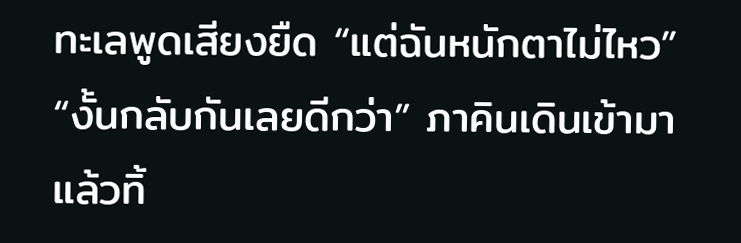ทะเลพูดเสียงยืด “แต่ฉันหนักตาไม่ไหว” “งั้นกลับกันเลยดีกว่า” ภาคินเดินเข้ามา แล้วทิ้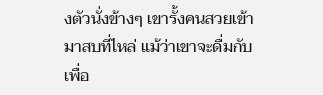งตัวนั่งข้างๆ เขารั้งคนสวยเข้ามาสบที่ไหล่ แม้ว่าเขาจะดื่มกับเพื่อ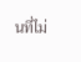นที่ไม่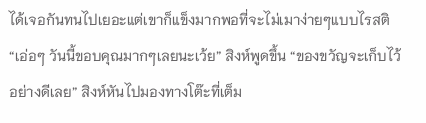ได้เจอกันทนไปเยอะแต่เขาก็แข็งมากพอที่จะไม่เมาง่ายๆแบบไรสติ “เอ่อๆ วันนี้ขอบคุณมากๆเลยนะเว้ย” สิงห์พูดขึ้น “ของขวัญจะเก็บไว้อย่างดีเลย” สิงห์หันไปมองทางโต๊ะที่เต็ม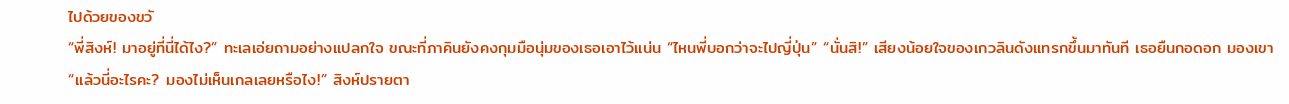ไปด้วยของขวั
“พี่สิงห์! มาอยู่ที่นี่ได้ไง?” ทะเลเอ่ยถามอย่างแปลกใจ ขณะที่ภาคินยังคงกุมมือนุ่มของเธอเอาไว้แน่น “ไหนพี่บอกว่าจะไปญี่ปุ่น” “นั่นสิ!” เสียงน้อยใจของเกวลินดังแทรกขึ้นมาทันที เธอยืนกอดอก มองเขา “แล้วนี่อะไรคะ? มองไม่เห็นเกลเลยหรือไง!” สิงห์ปรายตา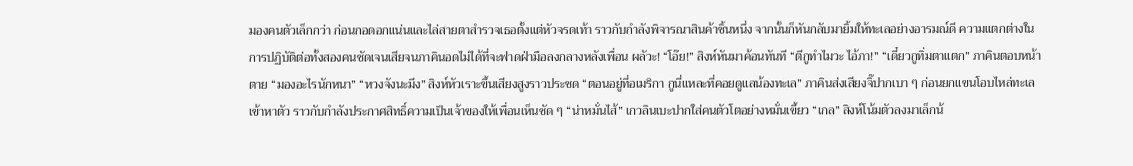มองคนตัวเล็กกว่า ก่อนกอดอกแน่นและไล่สายตาสำรวจเธอตั้งแต่หัวจรดเท้า ราวกับกำลังพิจารณาสินค้าชิ้นหนึ่ง จากนั้นก็หันกลับมายิ้มให้ทะเลอย่างอารมณ์ดี ความแตกต่างในการปฏิบัติต่อทั้งสองคนชัดเจนเสียจนภาคินอดไม่ได้ที่จะฟาดฝ่ามือลงกลางหลังเพื่อน ผลัวะ! “โอ๊ย!” สิงห์หันมาค้อนทันที “ตีกูทำไมวะ ไอ้ภา!” “เดี๋ยวกูทิ่มตาแตก” ภาคินตอบหน้าตาย “มองอะไรนักหนา” “หวงจังนะมึง” สิงห์หัวเราะขึ้นเสียงสูงราวประชด “ตอนอยู่ที่อเมริกา กูนี่แหละที่คอยดูแลน้องทะเล” ภาคินส่งเสียงจิ๊ปากเบา ๆ ก่อนยกแขนโอบไหล่ทะเลเข้าหาตัว ราวกับกำลังประกาศสิทธิ์ความเป็นเจ้าของให้เพื่อนเห็นชัด ๆ “น่าหมั่นไส้” เกวลินเบะปากใส่คนตัวโตอย่างหมั่นเขี้ยว “เกล” สิงห์โน้มตัวลงมาเล็กน้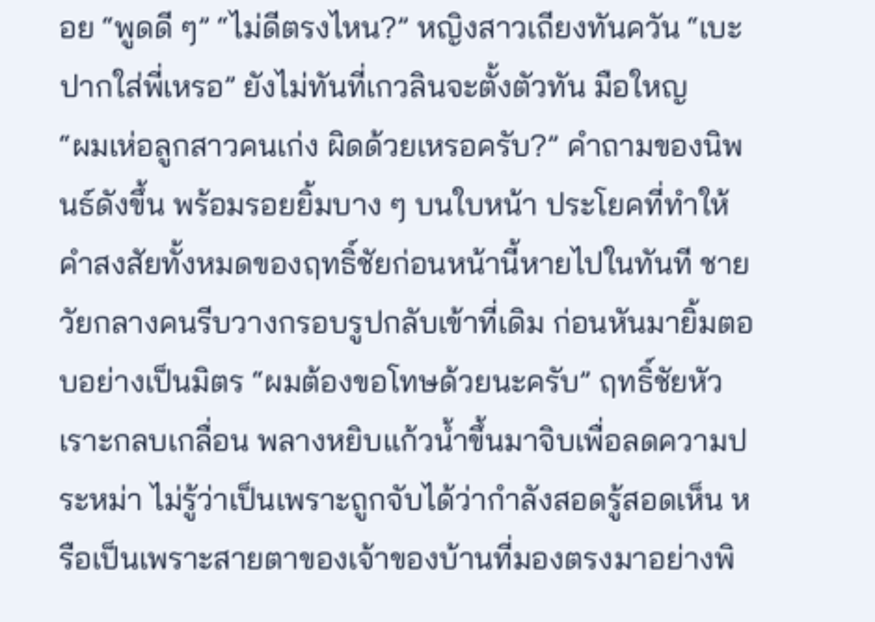อย “พูดดี ๆ” “ไม่ดีตรงไหน?” หญิงสาวเถียงทันควัน “เบะปากใส่พี่เหรอ” ยังไม่ทันที่เกวลินจะตั้งตัวทัน มือใหญ
“ผมเห่อลูกสาวคนเก่ง ผิดด้วยเหรอครับ?” คำถามของนิพนธ์ดังขึ้น พร้อมรอยยิ้มบาง ๆ บนใบหน้า ประโยคที่ทำให้คำสงสัยทั้งหมดของฤทธิ์ชัยก่อนหน้านี้หายไปในทันที ชายวัยกลางคนรีบวางกรอบรูปกลับเข้าที่เดิม ก่อนหันมายิ้มตอบอย่างเป็นมิตร “ผมต้องขอโทษด้วยนะครับ” ฤทธิ์ชัยหัวเราะกลบเกลื่อน พลางหยิบแก้วน้ำขึ้นมาจิบเพื่อลดความประหม่า ไม่รู้ว่าเป็นเพราะถูกจับได้ว่ากำลังสอดรู้สอดเห็น หรือเป็นเพราะสายตาของเจ้าของบ้านที่มองตรงมาอย่างพิ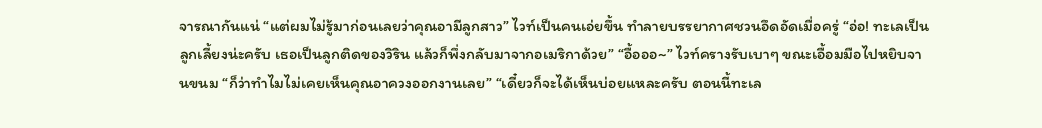จารณากันแน่ “แต่ผมไม่รู้มาก่อนเลยว่าคุณอามีลูกสาว” ไวท์เป็นคนเอ่ยขึ้น ทำลายบรรยากาศชวนอึดอัดเมื่อครู่ “อ่อ! ทะเลเป็นลูกเลี้ยงน่ะครับ เธอเป็นลูกติดของวิริน แล้วก็พึ่งกลับมาจากอเมริกาด้วย” “อื้อออ~” ไวท์ครางรับเบาๆ ขณะเอื้อมมือไปหยิบจานขนม “ก็ว่าทำไมไม่เคยเห็นคุณอาควงออกงานเลย” “เดี๋ยวก็จะได้เห็นบ่อยแหละครับ ตอนนี้ทะเล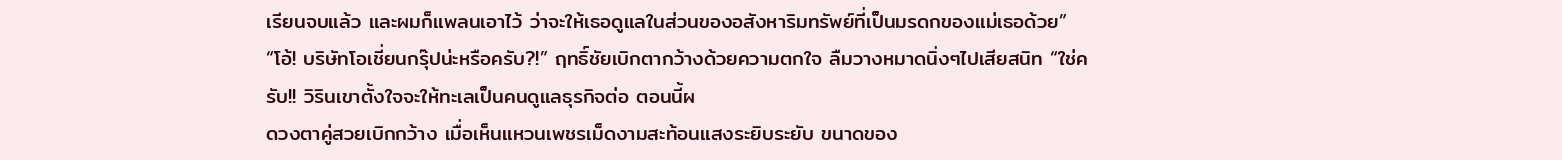เรียนจบแล้ว และผมก็แพลนเอาไว้ ว่าจะให้เธอดูแลในส่วนของอสังหาริมทรัพย์ที่เป็นมรดกของแม่เธอด้วย” “โอ้! บริษัทโอเชี่ยนกรุ๊ปน่ะหรือครับ?!” ฤทธิ์ชัยเบิกตากว้างด้วยความตกใจ ลืมวางหมาดนิ่งๆไปเสียสนิท “ใช่ครับ!! วิรินเขาตั้งใจจะให้ทะเลเป็นคนดูแลธุรกิจต่อ ตอนนี้ผ
ดวงตาคู่สวยเบิกกว้าง เมื่อเห็นแหวนเพชรเม็ดงามสะท้อนแสงระยิบระยับ ขนาดของ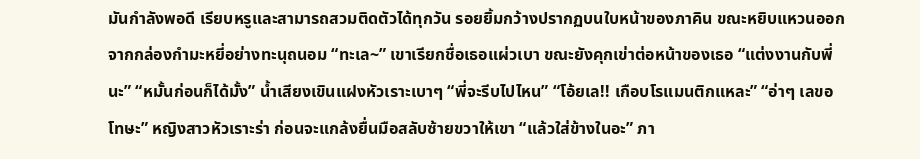มันกำลังพอดี เรียบหรูและสามารถสวมติดตัวได้ทุกวัน รอยยิ้มกว้างปรากฏบนใบหน้าของภาคิน ขณะหยิบแหวนออกจากกล่องกำมะหยี่อย่างทะนุถนอม “ทะเล~” เขาเรียกชื่อเธอแผ่วเบา ขณะยังคุกเข่าต่อหน้าของเธอ “แต่งงานกับพี่นะ” “หมั้นก่อนก็ได้มั้ง” น้ำเสียงเขินแฝงหัวเราะเบาๆ “พี่จะรีบไปไหน” “โอ้ยเล!! เกือบโรแมนติกแหละ” “อ่าๆ เลขอโทษะ” หญิงสาวหัวเราะร่า ก่อนจะแกล้งยื่นมือสลับซ้ายขวาให้เขา “แล้วใส่ข้างในอะ” ภา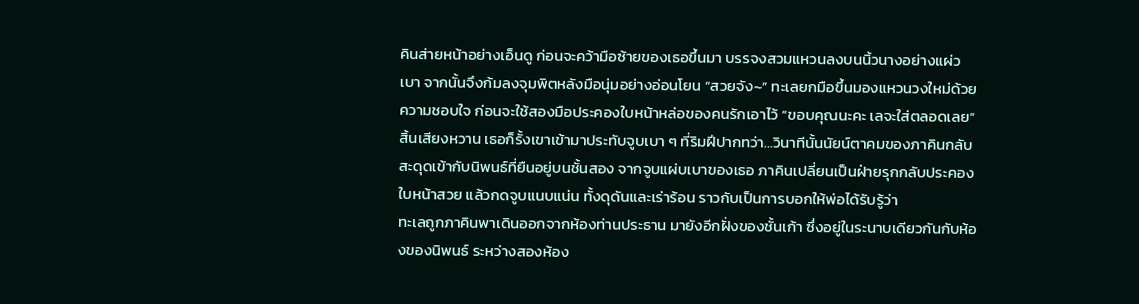คินส่ายหน้าอย่างเอ็นดู ก่อนจะคว้ามือซ้ายของเธอขึ้นมา บรรจงสวมแหวนลงบนนิ้วนางอย่างแผ่วเบา จากนั้นจึงก้มลงจุมพิตหลังมือนุ่มอย่างอ่อนโยน “สวยจัง~” ทะเลยกมือขึ้นมองแหวนวงใหม่ด้วยความชอบใจ ก่อนจะใช้สองมือประคองใบหน้าหล่อของคนรักเอาไว้ “ขอบคุณนะคะ เลจะใส่ตลอดเลย” สิ้นเสียงหวาน เธอก็รั้งเขาเข้ามาประทับจูบเบา ๆ ที่ริมฝีปากทว่า…วินาทีนั้นนัยน์ตาคมของภาคินกลับสะดุดเข้ากับนิพนธ์ที่ยืนอยู่บนชั้นสอง จากจูบแผ่บเบาของเธอ ภาคินเปลี่ยนเป็นฝ่ายรุกกลับประคองใบหน้าสวย แล้วกดจูบแนบแน่น ทั้งดุดันและเร่าร้อน ราวกับเป็นการบอกให้พ่อได้รับรู้ว่า
ทะเลถูกภาคินพาเดินออกจากห้องท่านประธาน มายังอีกฝั่งของชั้นเก้า ซึ่งอยู่ในระนาบเดียวกันกับห้องของนิพนธ์ ระหว่างสองห้อง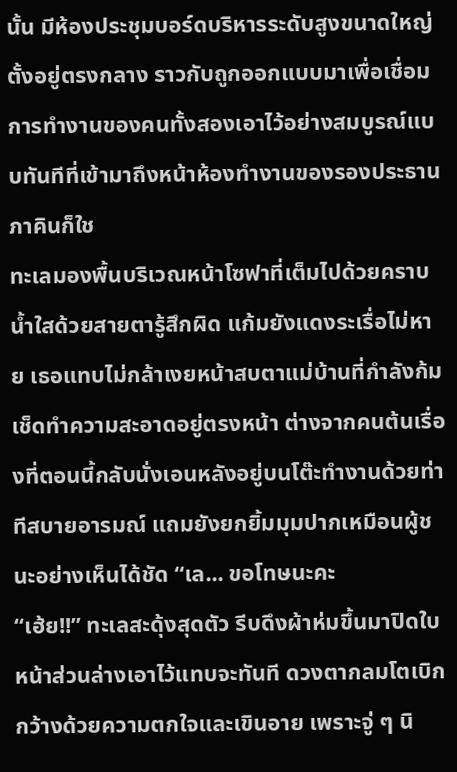นั้น มีห้องประชุมบอร์ดบริหารระดับสูงขนาดใหญ่ตั้งอยู่ตรงกลาง ราวกับถูกออกแบบมาเพื่อเชื่อมการทำงานของคนทั้งสองเอาไว้อย่างสมบูรณ์แบบทันทีที่เข้ามาถึงหน้าห้องทำงานของรองประธาน ภาคินก็ใช
ทะเลมองพื้นบริเวณหน้าโซฟาที่เต็มไปด้วยคราบน้ำใสด้วยสายตารู้สึกผิด แก้มยังแดงระเรื่อไม่หาย เธอแทบไม่กล้าเงยหน้าสบตาแม่บ้านที่กำลังก้มเช็ดทำความสะอาดอยู่ตรงหน้า ต่างจากคนต้นเรื่องที่ตอนนี้กลับนั่งเอนหลังอยู่บนโต๊ะทำงานด้วยท่าทีสบายอารมณ์ แถมยังยกยิ้มมุมปากเหมือนผู้ชนะอย่างเห็นได้ชัด “เล... ขอโทษนะคะ
“เฮ้ย!!” ทะเลสะดุ้งสุดตัว รีบดึงผ้าห่มขึ้นมาปิดใบหน้าส่วนล่างเอาไว้แทบจะทันที ดวงตากลมโตเบิกกว้างด้วยความตกใจและเขินอาย เพราะจู่ ๆ นิ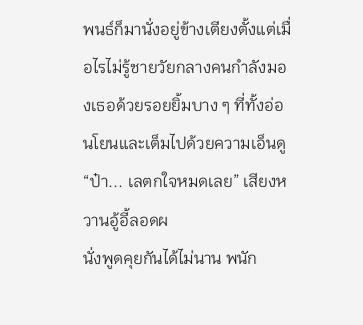พนธ์ก็มานั่งอยู่ข้างเตียงตั้งแต่เมื่อไรไม่รู้ชายวัยกลางคนกำลังมองเธอด้วยรอยยิ้มบาง ๆ ที่ทั้งอ่อนโยนและเต็มไปด้วยความเอ็นดู“ป๋า... เลตกใจหมดเลย” เสียงหวานอู้อี้ลอดผ
นั่งพูดคุยกันได้ไม่นาน พนัก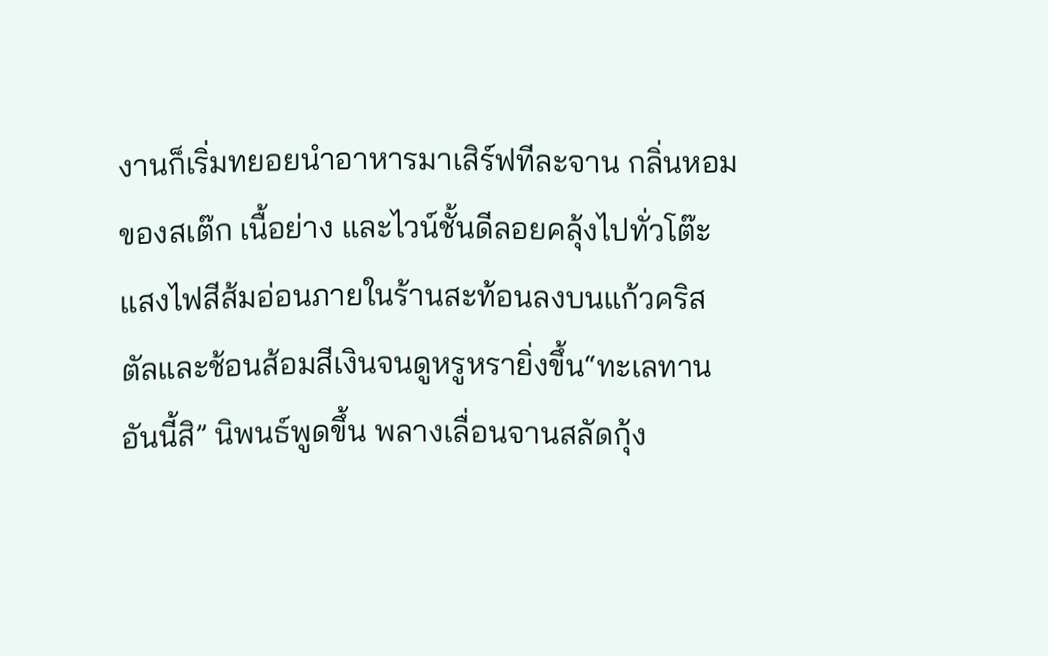งานก็เริ่มทยอยนำอาหารมาเสิร์ฟทีละจาน กลิ่นหอมของสเต๊ก เนื้อย่าง และไวน์ชั้นดีลอยคลุ้งไปทั่วโต๊ะ แสงไฟสีส้มอ่อนภายในร้านสะท้อนลงบนแก้วคริสตัลและช้อนส้อมสีเงินจนดูหรูหรายิ่งขึ้น“ทะเลทานอันนี้สิ” นิพนธ์พูดขึ้น พลางเลื่อนจานสลัดกุ้ง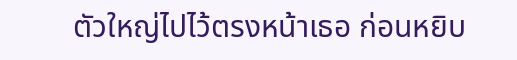ตัวใหญ่ไปไว้ตรงหน้าเธอ ก่อนหยิบ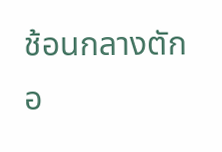ช้อนกลางตักอ